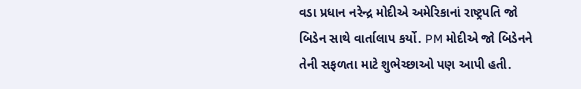વડા પ્રધાન નરેન્દ્ર મોદીએ અમેરિકાનાં રાષ્ટ્રપતિ જો બિડેન સાથે વાર્તાલાપ કર્યો. PM મોદીએ જો બિડેનને તેની સફળતા માટે શુભેચ્છાઓ પણ આપી હતી.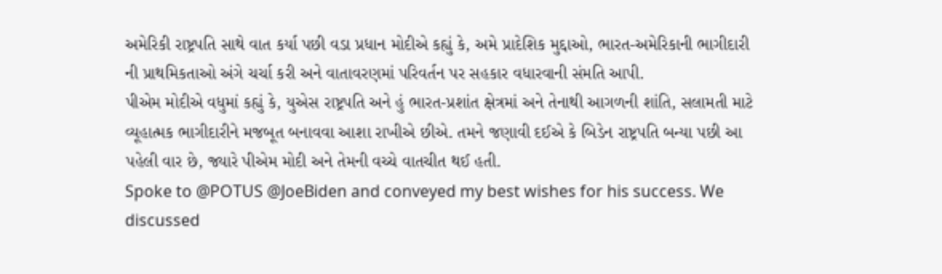અમેરિકી રાષ્ટ્રપતિ સાથે વાત કર્યા પછી વડા પ્રધાન મોદીએ કહ્યું કે, અમે પ્રાદેશિક મુદ્દાઓ, ભારત-અમેરિકાની ભાગીદારી ની પ્રાથમિકતાઓ અંગે ચર્ચા કરી અને વાતાવરણમાં પરિવર્તન પર સહકાર વધારવાની સંમતિ આપી.
પીએમ મોદીએ વધુમાં કહ્યું કે, યુએસ રાષ્ટ્રપતિ અને હું ભારત-પ્રશાંત ક્ષેત્રમાં અને તેનાથી આગળની શાંતિ, સલામતી માટે વ્યૂહાત્મક ભાગીદારીને મજબૂત બનાવવા આશા રાખીએ છીએ. તમને જણાવી દઈએ કે બિડેન રાષ્ટ્રપતિ બન્યા પછી આ પહેલી વાર છે, જ્યારે પીએમ મોદી અને તેમની વચ્ચે વાતચીત થઈ હતી.
Spoke to @POTUS @JoeBiden and conveyed my best wishes for his success. We discussed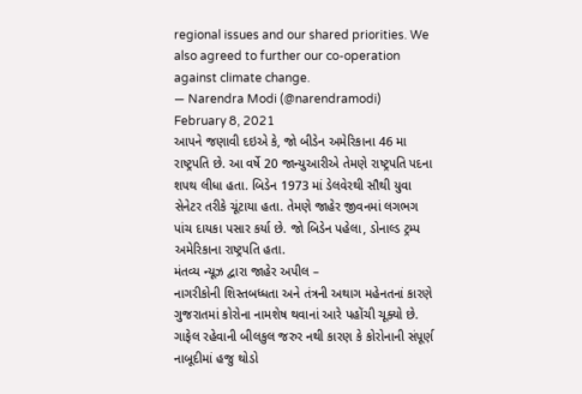regional issues and our shared priorities. We also agreed to further our co-operation against climate change.
— Narendra Modi (@narendramodi) February 8, 2021
આપને જણાવી દઇએ કે, જો બીડેન અમેરિકાના 46 મા રાષ્ટ્રપતિ છે. આ વર્ષે 20 જાન્યુઆરીએ તેમણે રાષ્ટ્રપતિ પદના શપથ લીધા હતા. બિડેન 1973 માં ડેલવેરથી સૌથી યુવા સેનેટર તરીકે ચૂંટાયા હતા. તેમણે જાહેર જીવનમાં લગભગ પાંચ દાયકા પસાર કર્યા છે. જો બિડેન પહેલા, ડોનાલ્ડ ટ્રમ્પ અમેરિકાના રાષ્ટ્રપતિ હતા.
મંતવ્ય ન્યૂઝ દ્વારા જાહેર અપીલ –
નાગરીકોની શિસ્તબધ્ધતા અને તંત્રની અથાગ મહેનતનાં કારણે ગુજરાતમાં કોરોના નામશેષ થવાનાં આરે પહોંચી ચૂક્યો છે. ગાફેલ રહેવાની બીલકુલ જરુર નથી કારણ કે કોરોનાની સંપૂર્ણ નાબૂદીમાં હજુ થોડો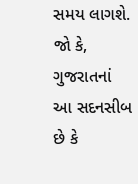સમય લાગશે. જો કે, ગુજરાતનાં આ સદનસીબ છે કે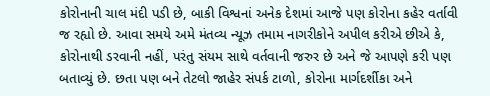કોરોનાની ચાલ મંદી પડી છે, બાકી વિશ્વનાં અનેક દેશમાં આજે પણ કોરોના કહેર વર્તાવી જ રહ્યો છે. આવા સમયે અમે મંતવ્ય ન્યૂઝ તમામ નાગરીકોને અપીલ કરીએ છીએ કે, કોરોનાથી ડરવાની નહીં, પરંતુ સંયમ સાથે વર્તવાની જરુર છે અને જે આપણે કરી પણ બતાવ્યું છે. છતા પણ બને તેટલો જાહેર સંપર્ક ટાળો, કોરોના માર્ગદર્શીકા અને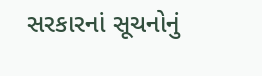સરકારનાં સૂચનોનું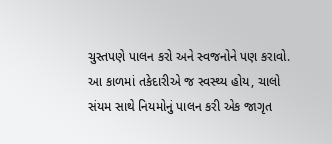ચુસ્તપણે પાલન કરો અને સ્વજનોને પણ કરાવો. આ કાળમાં તકેદારીએ જ સ્વસ્થ્ય હોય, ચાલો સંયમ સાથે નિયમોનું પાલન કરી એક જાગૃત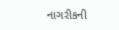નાગરીકની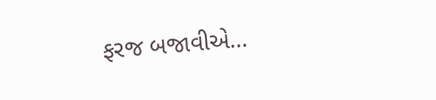ફરજ બજાવીએ…